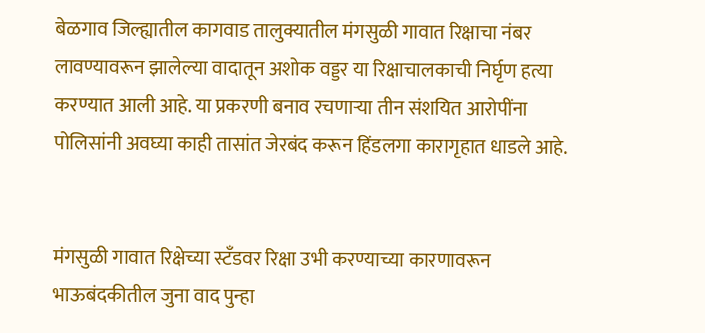बेळगाव जिल्ह्यातील कागवाड तालुक्यातील मंगसुळी गावात रिक्षाचा नंबर लावण्यावरून झालेल्या वादातून अशोक वड्डर या रिक्षाचालकाची निर्घृण हत्या करण्यात आली आहे. या प्रकरणी बनाव रचणाऱ्या तीन संशयित आरोपींना पोलिसांनी अवघ्या काही तासांत जेरबंद करून हिंडलगा कारागृहात धाडले आहे.


मंगसुळी गावात रिक्षेच्या स्टँडवर रिक्षा उभी करण्याच्या कारणावरून भाऊबंदकीतील जुना वाद पुन्हा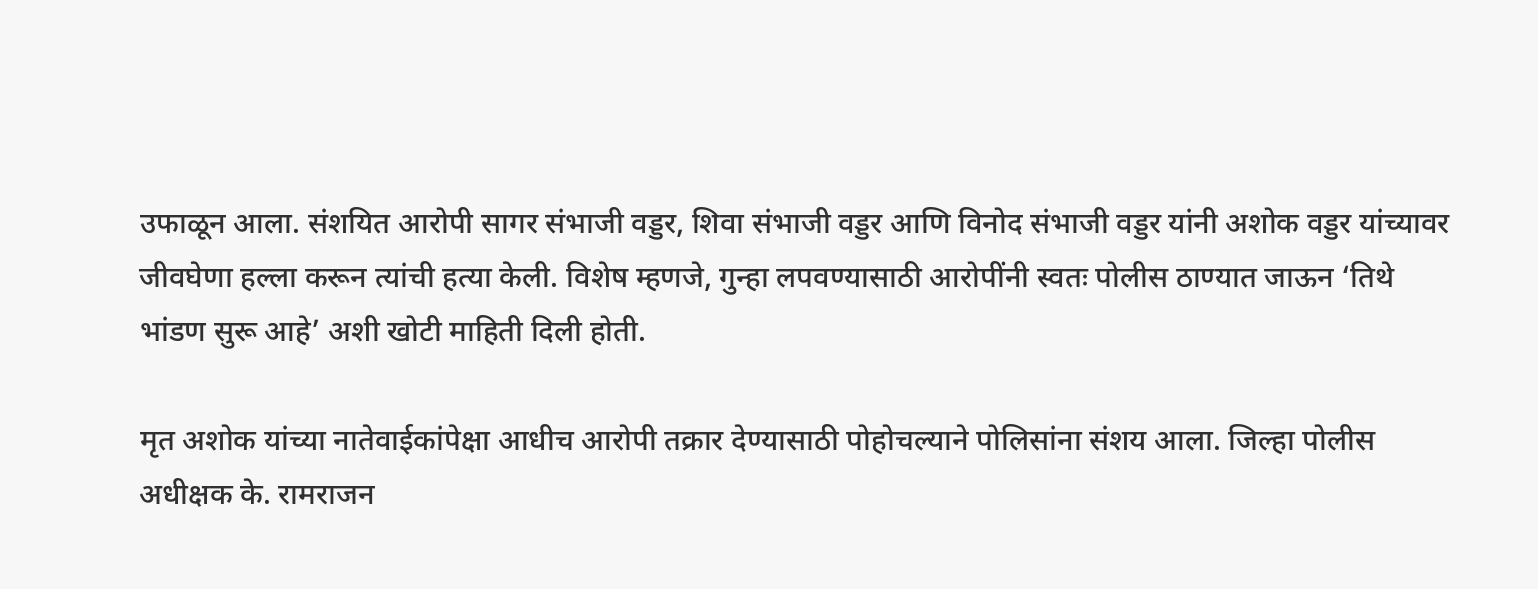उफाळून आला. संशयित आरोपी सागर संभाजी वड्डर, शिवा संभाजी वड्डर आणि विनोद संभाजी वड्डर यांनी अशोक वड्डर यांच्यावर जीवघेणा हल्ला करून त्यांची हत्या केली. विशेष म्हणजे, गुन्हा लपवण्यासाठी आरोपींनी स्वतः पोलीस ठाण्यात जाऊन ‘तिथे भांडण सुरू आहे’ अशी खोटी माहिती दिली होती.

मृत अशोक यांच्या नातेवाईकांपेक्षा आधीच आरोपी तक्रार देण्यासाठी पोहोचल्याने पोलिसांना संशय आला. जिल्हा पोलीस अधीक्षक के. रामराजन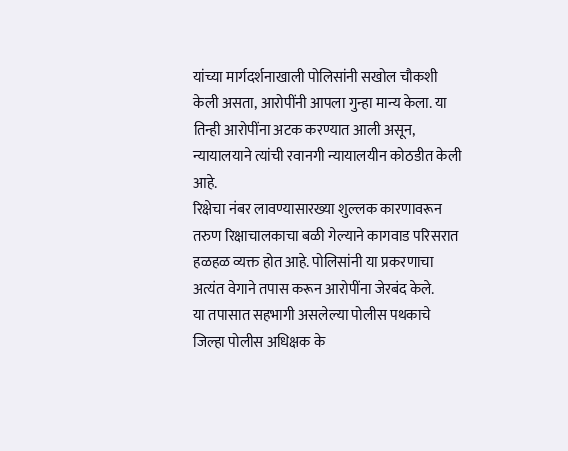यांच्या मार्गदर्शनाखाली पोलिसांनी सखोल चौकशी केली असता, आरोपींनी आपला गुन्हा मान्य केला. या तिन्ही आरोपींना अटक करण्यात आली असून, न्यायालयाने त्यांची रवानगी न्यायालयीन कोठडीत केली आहे.
रिक्षेचा नंबर लावण्यासारख्या शुल्लक कारणावरून तरुण रिक्षाचालकाचा बळी गेल्याने कागवाड परिसरात हळहळ व्यक्त होत आहे. पोलिसांनी या प्रकरणाचा अत्यंत वेगाने तपास करून आरोपींना जेरबंद केले.
या तपासात सहभागी असलेल्या पोलीस पथकाचे जिल्हा पोलीस अधिक्षक के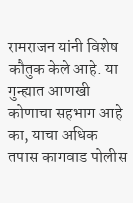रामराजन यांनी विशेष कौतुक केले आहे. या गुन्ह्यात आणखी कोणाचा सहभाग आहे का, याचा अधिक तपास कागवाड पोलीस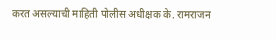करत असल्याची माहिती पोलीस अधीक्षक के. रामराजन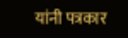यांनी पत्रकार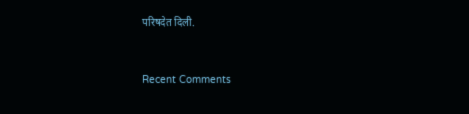परिषदेत दिली.


Recent Comments